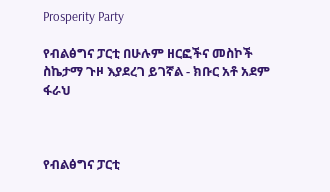Prosperity Party

የብልፅግና ፓርቲ በሁሉም ዘርፎችና መስኮች ስኬታማ ጉዞ እያደረገ ይገኛል - ክቡር አቶ አደም ፋራህ



የብልፅግና ፓርቲ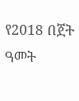የ2018 በጀት ዓመት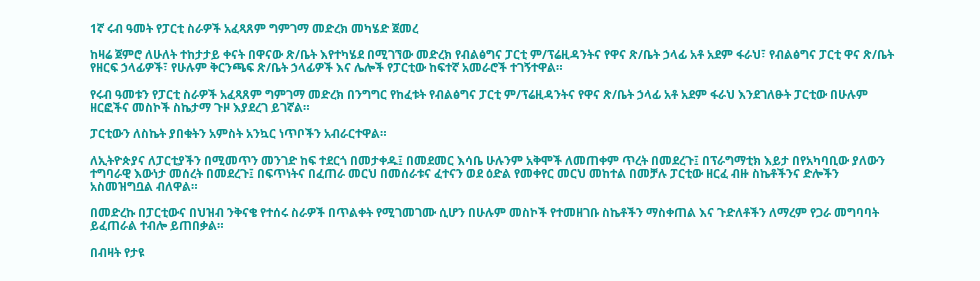1ኛ ሩብ ዓመት የፓርቲ ስራዎች አፈጻጸም ግምገማ መድረክ መካሄድ ጀመረ

ከዛሬ ጀምሮ ለሁለት ተከታታይ ቀናት በዋናው ጽ/ቤት እየተካሄደ በሚገኘው መድረክ የብልፅግና ፓርቲ ም/ፕሬዚዳንትና የዋና ጽ/ቤት ኃላፊ አቶ አደም ፋራህ፣ የብልፅግና ፓርቲ ዋና ጽ/ቤት የዘርፍ ኃላፊዎች፣ የሁሉም ቅርንጫፍ ጽ/ቤት ኃላፊዎች እና ሌሎች የፓርቲው ከፍተኛ አመራሮች ተገኝተዋል።

የሩብ ዓመቱን የፓርቲ ስራዎች አፈጻጸም ግምገማ መድረክ በንግግር የከፈቱት የብልፅግና ፓርቲ ም/ፕሬዚዳንትና የዋና ጽ/ቤት ኃላፊ አቶ አደም ፋራህ እንደገለፁት ፓርቲው በሁሉም ዘርፎችና መስኮች ስኬታማ ጉዞ እያደረገ ይገኛል።

ፓርቲውን ለስኬት ያበቁትን አምስት አንኳር ነጥቦችን አብራርተዋል።

ለኢትዮጵያና ለፓርቲያችን በሚመጥን መንገድ ከፍ ተደርጎ በመታቀዱ፤ በመደመር እሳቤ ሁሉንም አቅሞች ለመጠቀም ጥረት በመደረጉ፤ በፕራግማቲክ እይታ በየአካባቢው ያለውን ተግባራዊ እውነታ መሰረት በመደረጉ፤ በፍጥነትና በፈጠራ መርህ በመሰራቱና ፈተናን ወደ ዕድል የመቀየር መርህ መከተል በመቻሉ ፓርቲው ዘርፈ ብዙ ስኬቶችንና ድሎችን አስመዝግቧል ብለዋል።

በመድረኩ በፓርቲውና በህዝብ ንቅናቄ የተሰሩ ስራዎች በጥልቀት የሚገመገሙ ሲሆን በሁሉም መስኮች የተመዘገቡ ስኬቶችን ማስቀጠል እና ጉድለቶችን ለማረም የጋራ መግባባት ይፈጠራል ተብሎ ይጠበቃል።

በብዛት የታዩ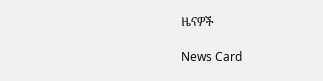ዜናዎች

News Card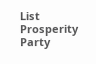List
Prosperity Party